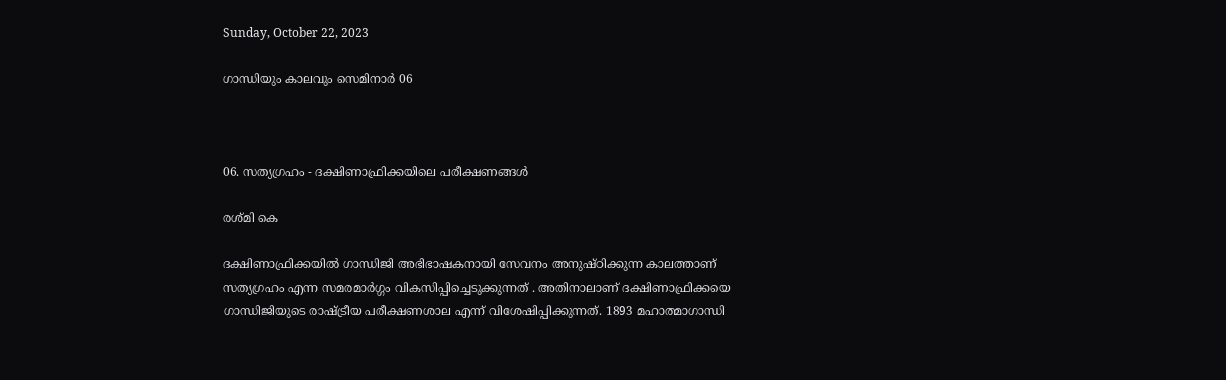Sunday, October 22, 2023

ഗാന്ധിയും കാലവും സെമിനാർ 06



06. സത്യഗ്രഹം - ദക്ഷിണാഫ്രിക്കയിലെ പരീക്ഷണങ്ങൾ

രശ്മി കെ

ദക്ഷിണാഫ്രിക്കയിൽ ഗാന്ധിജി അഭിഭാഷകനായി സേവനം അനുഷ്ഠിക്കുന്ന കാലത്താണ് സത്യഗ്രഹം എന്ന സമരമാർഗ്ഗം വികസിപ്പിച്ചെടുക്കുന്നത് . അതിനാലാണ് ദക്ഷിണാഫ്രിക്കയെ ഗാന്ധിജിയുടെ രാഷ്ട്രീയ പരീക്ഷണശാല എന്ന് വിശേഷിപ്പിക്കുന്നത്. 1893 മഹാത്മാഗാന്ധി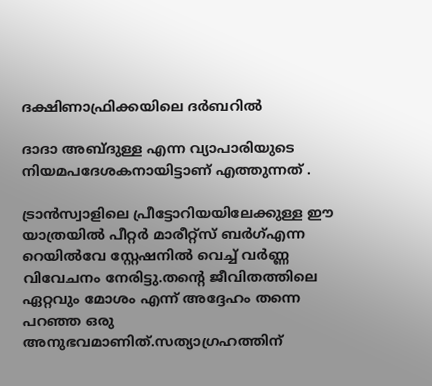ദക്ഷിണാഫ്രിക്കയിലെ ദർബറിൽ

ദാദാ അബ്ദുള്ള എന്ന വ്യാപാരിയുടെ നിയമപദേശകനായിട്ടാണ് എത്തുന്നത് .

ട്രാൻസ്വാളിലെ പ്രീട്ടോറിയയിലേക്കുള്ള ഈ യാത്രയിൽ പീറ്റർ മാരീറ്റ്സ് ബർഗ്എന്ന റെയിൽവേ സ്റ്റേഷനിൽ വെച്ച് വർണ്ണ വിവേചനം നേരിട്ടു.തന്റെ ജീവിതത്തിലെ ഏറ്റവും മോശം എന്ന് അദ്ദേഹം തന്നെ പറഞ്ഞ ഒരു അനുഭവമാണിത്.സത്യാഗ്രഹത്തിന്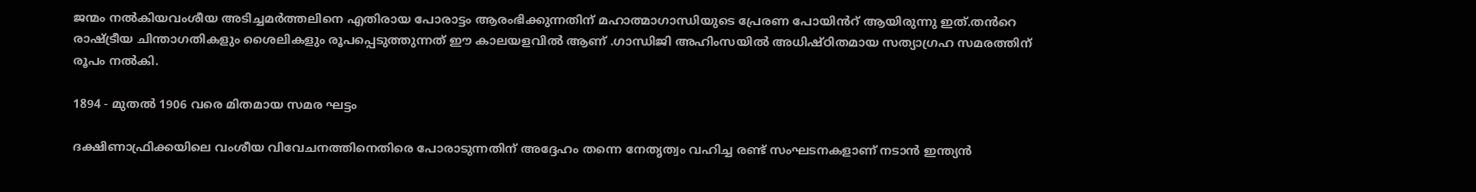ജന്മം നൽകിയവംശീയ അടിച്ചമർത്തലിനെ എതിരായ പോരാട്ടം ആരംഭിക്കുന്നതിന് മഹാത്മാഗാന്ധിയുടെ പ്രേരണ പോയിൻറ് ആയിരുന്നു ഇത്.തൻറെ രാഷ്ട്രീയ ചിന്താഗതികളും ശൈലികളും രൂപപ്പെടുത്തുന്നത് ഈ കാലയളവിൽ ആണ് .ഗാന്ധിജി അഹിംസയിൽ അധിഷ്ഠിതമായ സത്യാഗ്രഹ സമരത്തിന് രൂപം നൽകി.

1894 - മുതൽ 1906 വരെ മിതമായ സമര ഘട്ടം

ദക്ഷിണാഫ്രിക്കയിലെ വംശീയ വിവേചനത്തിനെതിരെ പോരാടുന്നതിന് അദ്ദേഹം തന്നെ നേതൃത്വം വഹിച്ച രണ്ട് സംഘടനകളാണ് നടാൻ ഇന്ത്യൻ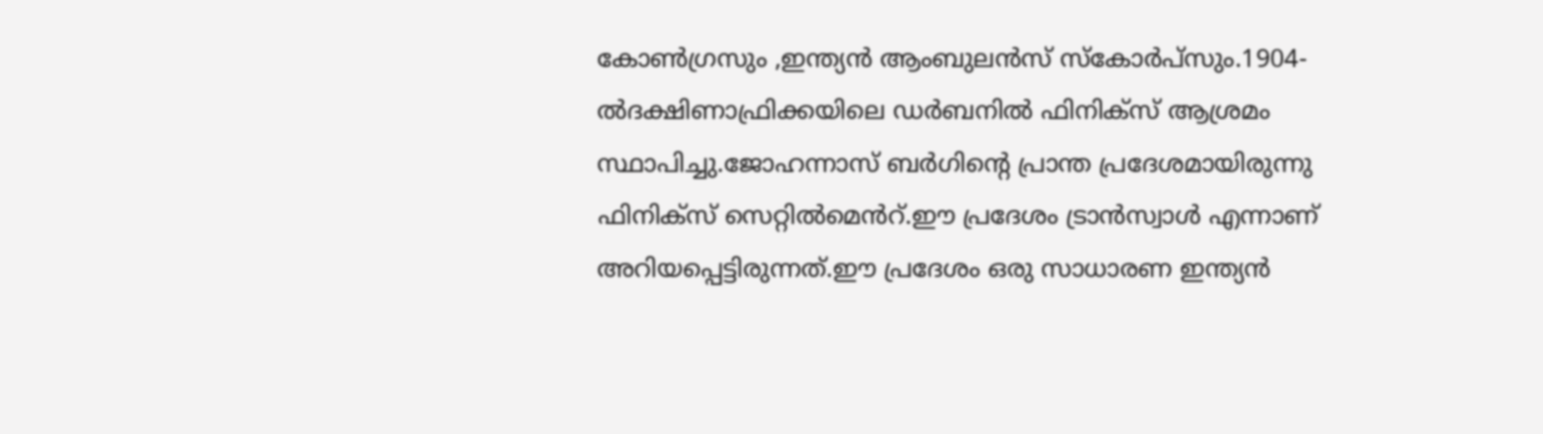കോൺഗ്രസും ,ഇന്ത്യൻ ആംബുലൻസ് സ്കോർപ്സും.1904-ൽദക്ഷിണാഫ്രിക്കയിലെ ഡർബനിൽ ഫിനിക്സ് ആശ്രമം സ്ഥാപിച്ചു.ജോഹന്നാസ് ബർഗിന്റെ പ്രാന്ത പ്രദേശമായിരുന്നു ഫിനിക്സ് സെറ്റിൽമെൻറ്.ഈ പ്രദേശം ട്രാൻസ്വാൾ എന്നാണ് അറിയപ്പെട്ടിരുന്നത്.ഈ പ്രദേശം ഒരു സാധാരണ ഇന്ത്യൻ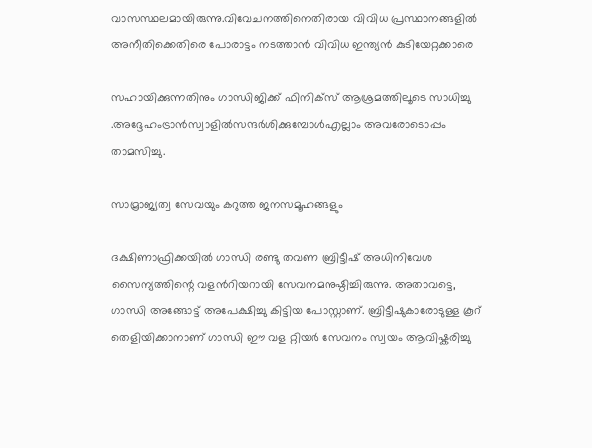വാസസ്ഥലമായിരുന്നു.വിവേചനത്തിനെതിരായ വിവിധ പ്രസ്ഥാനങ്ങളിൽ അനീതിക്കെതിരെ പോരാട്ടം നടത്താൻ വിവിധ ഇന്ത്യൻ കുടിയേറ്റക്കാരെ

സഹായിക്കുന്നതിനും ഗാന്ധിജിക്ക് ഫിനിക്സ് ആശ്രമത്തിലൂടെ സാധിച്ചു .അദ്ദേഹംട്രാൻസ്വാളിൽസന്ദർശിക്കുമ്പോൾഎല്ലാം അവരോടൊപ്പം താമസിച്ചു.

സാമ്രാജ്യത്വ സേവയും കറുത്ത ജനസമൂഹങ്ങളും

ദക്ഷിണാഫ്രിക്കയിൽ ഗാന്ധി രണ്ടു തവണ ബ്രിട്ടീഷ് അധിനിവേശ സൈന്യത്തിന്റെ വളൻറിയറായി സേവനമനുഷ്ഠിച്ചിരുന്നു. അതാവട്ടെ, ഗാന്ധി അങ്ങോട്ട് അപേക്ഷിച്ചു കിട്ടിയ പോസ്റ്റാണ്. ബ്രിട്ടീഷുകാരോടുള്ള കൂറ് തെളിയിക്കാനാണ് ഗാന്ധി ഈ വള റ്റിയർ സേവനം സ്വയം ആവിഷ്കരിച്ചു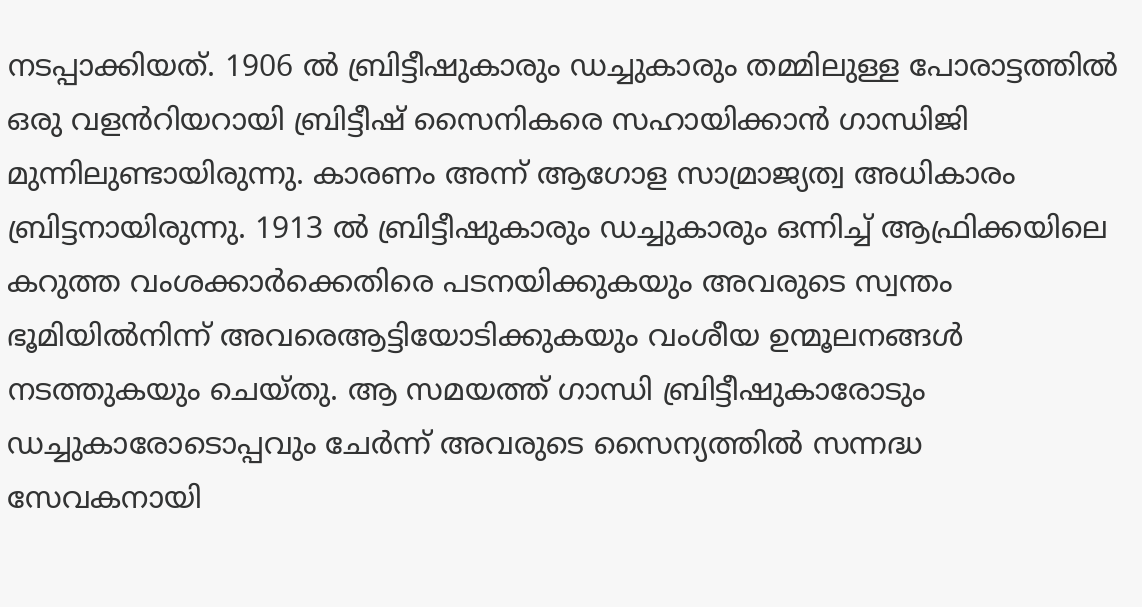നടപ്പാക്കിയത്. 1906 ൽ ബ്രിട്ടീഷുകാരും ഡച്ചുകാരും തമ്മിലുള്ള പോരാട്ടത്തിൽ ഒരു വളൻറിയറായി ബ്രിട്ടീഷ് സൈനികരെ സഹായിക്കാൻ ഗാന്ധിജി മുന്നിലുണ്ടായിരുന്നു. കാരണം അന്ന് ആഗോള സാമ്രാജ്യത്വ അധികാരം ബ്രിട്ടനായിരുന്നു. 1913 ൽ ബ്രിട്ടീഷുകാരും ഡച്ചുകാരും ഒന്നിച്ച് ആഫ്രിക്കയിലെ കറുത്ത വംശക്കാർക്കെതിരെ പടനയിക്കുകയും അവരുടെ സ്വന്തം ഭൂമിയിൽനിന്ന് അവരെആട്ടിയോടിക്കുകയും വംശീയ ഉന്മൂലനങ്ങൾ നടത്തുകയും ചെയ്തു. ആ സമയത്ത് ഗാന്ധി ബ്രിട്ടീഷുകാരോടും ഡച്ചുകാരോടൊപ്പവും ചേർന്ന് അവരുടെ സൈന്യത്തിൽ സന്നദ്ധ സേവകനായി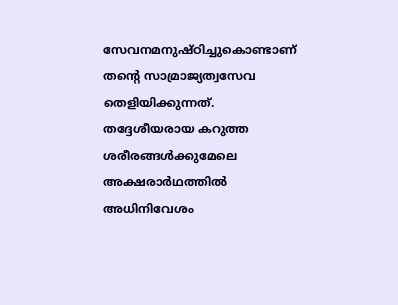സേവനമനുഷ്ഠിച്ചുകൊണ്ടാണ് തന്റെ സാമ്രാജ്യത്വസേവ തെളിയിക്കുന്നത്. തദ്ദേശീയരായ കറുത്ത ശരീരങ്ങൾക്കുമേലെ അക്ഷരാർഥത്തിൽ അധിനിവേശം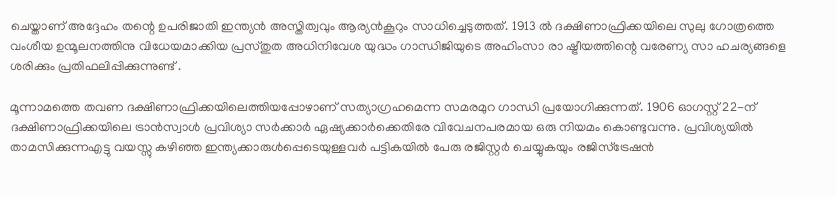ചെയ്താണ് അദ്ദേഹം തന്റെ ഉപരിജാതി ഇന്ത്യൻ അസ്തിത്വവും ആര്യൻകൂറും സാധിച്ചെടുത്തത്. 1913 ൽ ദക്ഷിണാഫ്രിക്കയിലെ സുലു ഗോത്രത്തെ വംശീയ ഉന്മൂലനത്തിനു വിധേയമാക്കിയ പ്രസ്തുത അധിനിവേശ യുദ്ധം ഗാന്ധിജിയുടെ അഹിംസാ രാ ഷ്ട്രീയത്തിന്റെ വരേണ്യ സാ ഹചര്യങ്ങളെ ശരിക്കും പ്രതിഫലിപ്പിക്കുന്നുണ്ട് .

മൂന്നാമത്തെ തവണ ദക്ഷിണാഫ്രിക്കയിലെത്തിയപ്പോഴാണ് സത്യാഗ്രഹമെന്ന സമരമുറ ഗാന്ധി പ്രയോഗിക്കുന്നത്. 1906 ഓഗസ്റ്റ് 22-ന് ദക്ഷിണാഫ്രിക്കയിലെ ട്രാൻസ്വാൾ പ്രവിശ്യാ സർക്കാർ ഏഷ്യക്കാർക്കെതിരേ വിവേചനപരമായ ഒരു നിയമം കൊണ്ടുവന്നു. പ്രവിശ്യയിൽ താമസിക്കുന്നഎട്ടു വയസ്സു കഴിഞ്ഞ ഇന്ത്യക്കാരുൾപ്പെടെയുള്ളവർ പട്ടികയിൽ പേരു രജിസ്റ്റർ ചെയ്യുകയും രജിസ്‌ട്രേഷൻ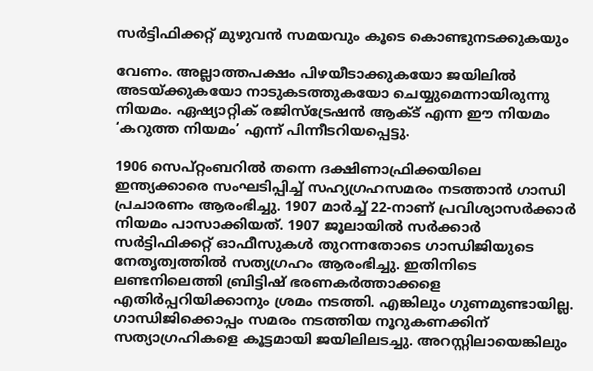സർട്ടിഫിക്കറ്റ് മുഴുവൻ സമയവും കൂടെ കൊണ്ടുനടക്കുകയും

വേണം. അല്ലാത്തപക്ഷം പിഴയീടാക്കുകയോ ജയിലിൽ അടയ്ക്കുകയോ നാടുകടത്തുകയോ ചെയ്യുമെന്നായിരുന്നു നിയമം. ഏഷ്യാറ്റിക് രജിസ്‌ട്രേഷൻ ആക്ട്‌ എന്ന ഈ നിയമം ‘കറുത്ത നിയമം’ എന്ന് പിന്നീടറിയപ്പെട്ടു.

1906 സെപ്റ്റംബറിൽ തന്നെ ദക്ഷിണാഫ്രിക്കയിലെ ഇന്ത്യക്കാരെ സംഘടിപ്പിച്ച് സഹ്യഗ്രഹസമരം നടത്താൻ ഗാന്ധി പ്രചാരണം ആരംഭിച്ചു. 1907 മാർച്ച് 22-നാണ് പ്രവിശ്യാസർക്കാർ നിയമം പാസാക്കിയത്. 1907 ജൂലായിൽ സർക്കാർ സർട്ടിഫിക്കറ്റ് ഓഫീസുകൾ തുറന്നതോടെ ഗാന്ധിജിയുടെ നേതൃത്വത്തിൽ സത്യഗ്രഹം ആരംഭിച്ചു. ഇതിനിടെ ലണ്ടനിലെത്തി ബ്രിട്ടിഷ് ഭരണകർത്താക്കളെ എതിർപ്പറിയിക്കാനും ശ്രമം നടത്തി. എങ്കിലും ഗുണമുണ്ടായില്ല. ഗാന്ധിജിക്കൊപ്പം സമരം നടത്തിയ നൂറുകണക്കിന് സത്യാഗ്രഹികളെ കൂട്ടമായി ജയിലിലടച്ചു. അറസ്റ്റിലായെങ്കിലും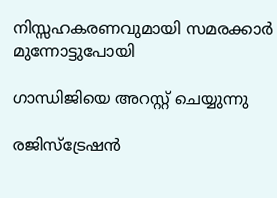നിസ്സഹകരണവുമായി സമരക്കാർ മുന്നോട്ടുപോയി

ഗാന്ധിജിയെ അറസ്റ്റ് ചെയ്യുന്നു

രജിസ്‌ട്രേഷൻ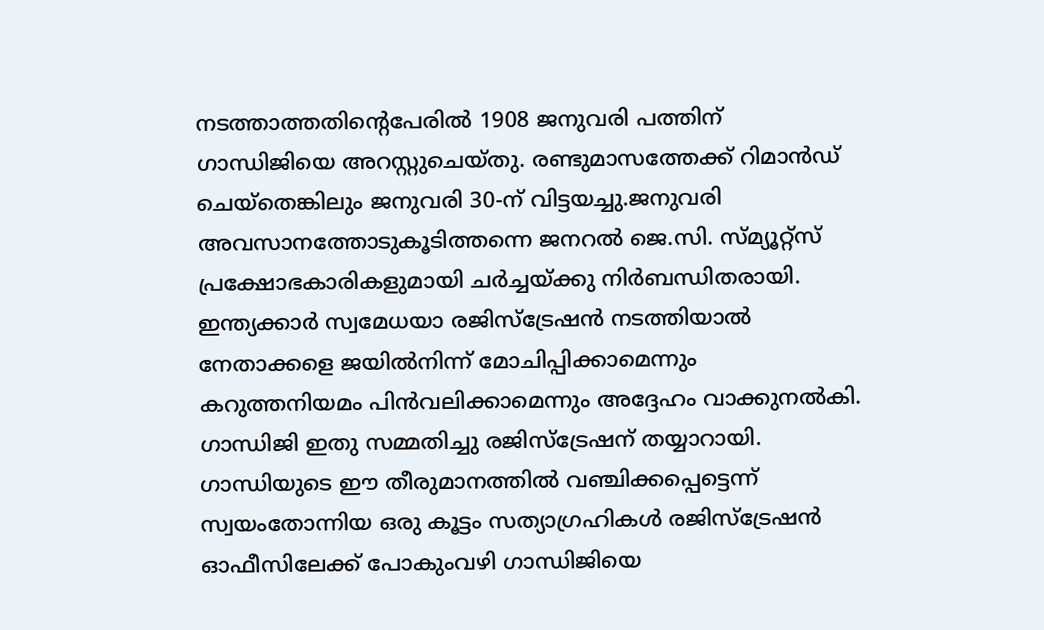നടത്താത്തതിന്റെപേരിൽ 1908 ജനുവരി പത്തിന് ഗാന്ധിജിയെ അറസ്റ്റുചെയ്തു. രണ്ടുമാസത്തേക്ക് റിമാൻഡ് ചെയ്തെങ്കിലും ജനുവരി 30-ന് വിട്ടയച്ചു.ജനുവരി അവസാനത്തോടുകൂടിത്തന്നെ ജനറൽ ജെ.സി. സ്മ്യൂറ്റ്‌സ് പ്രക്ഷോഭകാരികളുമായി ചർച്ചയ്ക്കു നിർബന്ധിതരായി. ഇന്ത്യക്കാർ സ്വമേധയാ രജിസ്‌ട്രേഷൻ നടത്തിയാൽ നേതാക്കളെ ജയിൽനിന്ന്‌ മോചിപ്പിക്കാമെന്നും കറുത്തനിയമം പിൻവലിക്കാമെന്നും അദ്ദേഹം വാക്കുനൽകി. ഗാന്ധിജി ഇതു സമ്മതിച്ചു രജിസ്‌ട്രേഷന് തയ്യാറായി. ഗാന്ധിയുടെ ഈ തീരുമാനത്തിൽ വഞ്ചിക്കപ്പെട്ടെന്ന് സ്വയംതോന്നിയ ഒരു കൂട്ടം സത്യാഗ്രഹികൾ രജിസ്‌ട്രേഷൻ ഓഫീസിലേക്ക് പോകുംവഴി ഗാന്ധിജിയെ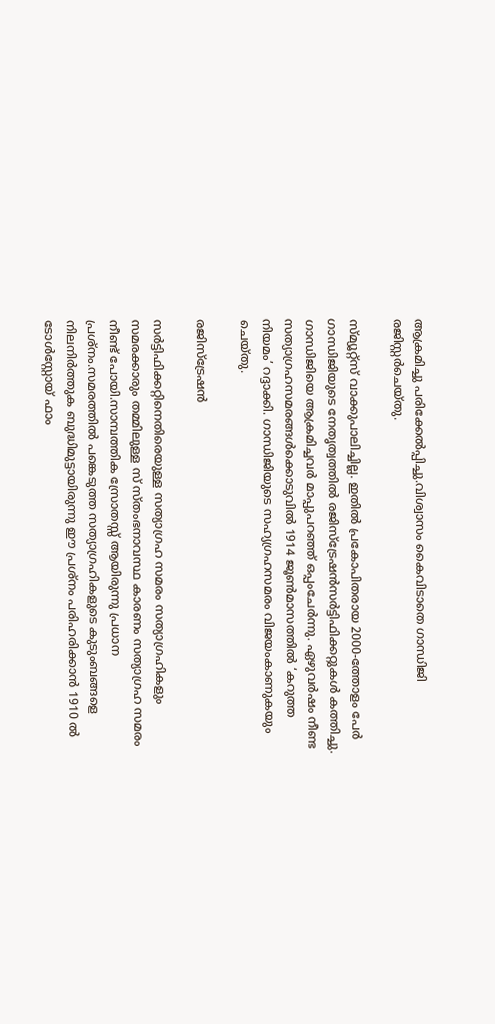ആക്രമിച്ചു പരിക്കേൽപ്പിച്ചു.വിശ്വാസം കൈവിടാതെ ഗാന്ധിജി രജിസ്റ്റർചെയ്തു.

സ്മ്യൂറ്റ്‌സ്‌ വാക്കുപാലിച്ചില്ല. ഇതിൽ പ്രകോപിതരായ 2000-ത്തോളം പേർ ഗാന്ധിജിയുടെ നേതൃത്വത്തിൽ രജിസ്‌ട്രേഷൻസർട്ടിഫിക്കറ്റുകൾ കത്തിച്ചു. ഗാന്ധിജിയെ ആക്രമിച്ചവർ മാപ്പുപറഞ്ഞ് ഒപ്പംചേർന്നു. ഏഴുവർഷം നീണ്ട സത്യാഗ്രഹസമരങ്ങൾക്കൊടുവിൽ 1914 ജൂൺമാസത്തിൽ ‘കറുത്ത നിയമം’ റദ്ദാക്കി. ഗാന്ധിജിയുടെ സഹ്യഗ്രഹസമരം വിജയംകാണുകയും ചെയ്തു.

രജിസ്ട്രേഷൻ

സർട്ടിഫിക്കറ്റിനെതിരെയുള്ള സത്യാഗ്രഹ സമരം സത്യാഗ്രഹികളും സമരക്കാരും തമ്മിലുള്ള സ് സ്തംഭനാവസ്ഥ കാരണം സത്യാഗ്രഹ സമരം നീണ്ട് പോയി.സാമ്പത്തിക സ്രോതസ്സ് ആയിരുന്നു പ്രധാന പ്രശ്നം.സമരത്തിൽ പങ്കെടുത്ത സത്യാഗ്രഹികളുടെ കുടുംബങ്ങളെ നിലനിർത്തുക ബുദ്ധിമുട്ടായിരുന്നു ഈ പ്രശ്നം പരിഹരിക്കാൻ 1910 ൽ ടോൾസ്റ്റോയ് ഫാം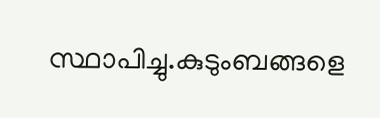സ്ഥാപിച്ചു.കുടുംബങ്ങളെ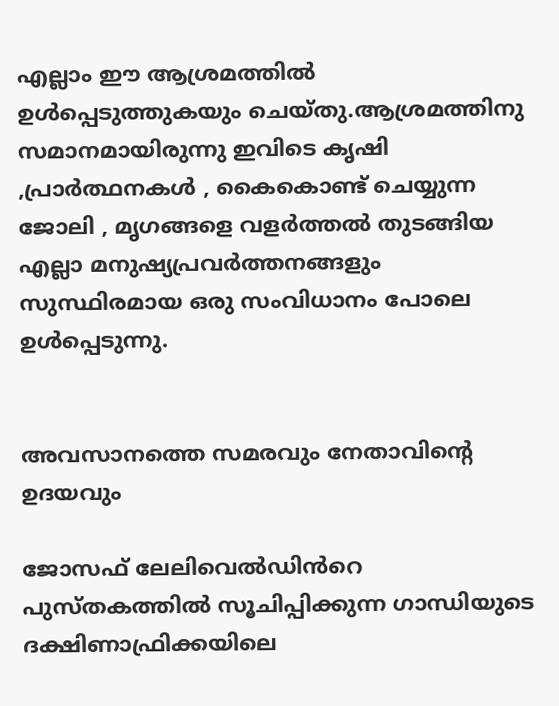എല്ലാം ഈ ആശ്രമത്തിൽ ഉൾപ്പെടുത്തുകയും ചെയ്തു.ആശ്രമത്തിനു സമാനമായിരുന്നു ഇവിടെ കൃഷി ,പ്രാർത്ഥനകൾ , കൈകൊണ്ട് ചെയ്യുന്ന ജോലി , മൃഗങ്ങളെ വളർത്തൽ തുടങ്ങിയ എല്ലാ മനുഷ്യപ്രവർത്തനങ്ങളും സുസ്ഥിരമായ ഒരു സംവിധാനം പോലെ ഉൾപ്പെടുന്നു.


അവസാനത്തെ സമരവും നേതാവിന്റെ ഉദയവും

ജോസഫ് ലേലിവെൽഡിൻറെ പുസ്തകത്തിൽ സൂചിപ്പിക്കുന്ന ഗാന്ധിയുടെ ദക്ഷിണാഫ്രിക്കയിലെ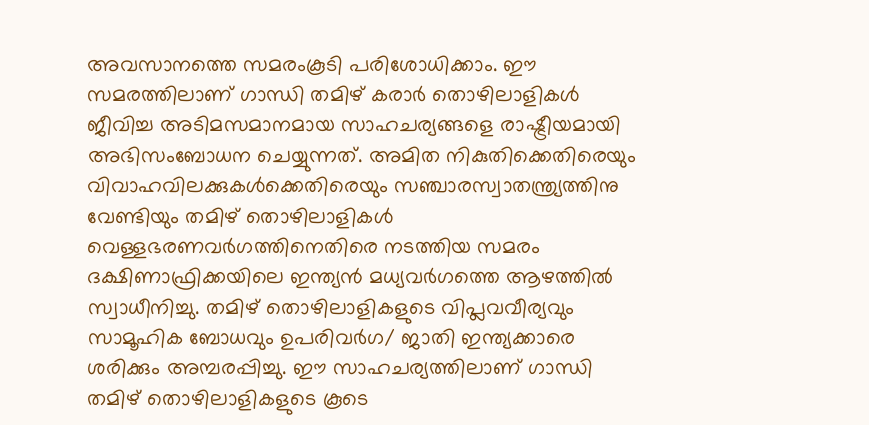അവസാനത്തെ സമരംകൂടി പരിശോധിക്കാം. ഈ സമരത്തിലാണ് ഗാന്ധി തമിഴ് കരാർ തൊഴിലാളികൾ ജീവിച്ച അടിമസമാനമായ സാഹചര്യങ്ങളെ രാഷ്ട്രീയമായി അഭിസംബോധന ചെയ്യുന്നത്. അമിത നികുതിക്കെതിരെയും വിവാഹവിലക്കുകൾക്കെതിരെയും സഞ്ചാരസ്വാതന്ത്ര്യത്തിനു വേണ്ടിയും തമിഴ് തൊഴിലാളികൾ വെള്ളഭരണവർഗത്തിനെതിരെ നടത്തിയ സമരം ദക്ഷിണാഫ്രിക്കയിലെ ഇന്ത്യൻ മധ്യവർഗത്തെ ആഴത്തിൽ സ്വാധീനിച്ചു. തമിഴ് തൊഴിലാളികളുടെ വിപ്ലവവീര്യവും സാമൂഹിക ബോധവും ഉപരിവർഗ/ ജാതി ഇന്ത്യക്കാരെ ശരിക്കും അമ്പരപ്പിച്ചു. ഈ സാഹചര്യത്തിലാണ് ഗാന്ധി തമിഴ് തൊഴിലാളികളുടെ കൂടെ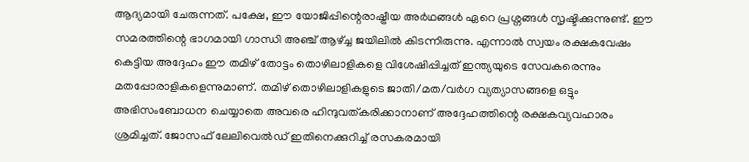ആദ്യമായി ചേരുന്നത്. പക്ഷേ, ഈ യോജിപ്പിന്റെരാഷ്ട്രീയ അർഥങ്ങൾ ഏറെ പ്രശ്നങ്ങൾ സൃഷ്ടിക്കുന്നുണ്ട്. ഈ സമരത്തിന്റെ ഭാഗമായി ഗാന്ധി അഞ്ച് ആഴ്ച്ച ജയിലിൽ കിടന്നിരുന്നു. എന്നാൽ സ്വയം രക്ഷകവേഷം കെട്ടിയ അദ്ദേഹം ഈ തമിഴ് തോട്ടം തൊഴിലാളികളെ വിശേഷിപ്പിച്ചത് ഇന്ത്യയുടെ സേവകരെന്നും മതപ്പോരാളികളെന്നുമാണ്. തമിഴ് തൊഴിലാളികളുടെ ജാതി/മത/വർഗ വ്യത്യാസങ്ങളെ ഒട്ടും അഭിസംബോധന ചെയ്യാതെ അവരെ ഹിന്ദുവത്കരിക്കാനാണ് അദ്ദേഹത്തിന്റെ രക്ഷകവ്യവഹാരം ശ്രമിച്ചത്. ജോസഫ് ലേലിവെൽഡ് ഇതിനെക്കുറിച്ച് രസകരമായി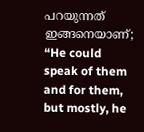പറയുന്നത് ഇങ്ങനെയാണ്; “He could speak of them and for them, but mostly, he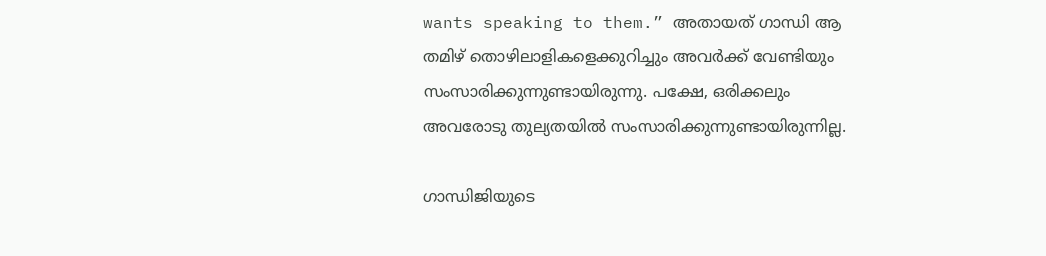wants speaking to them.” അതായത് ഗാന്ധി ആ തമിഴ് തൊഴിലാളികളെക്കുറിച്ചും അവർക്ക് വേണ്ടിയും സംസാരിക്കുന്നുണ്ടായിരുന്നു. പക്ഷേ, ഒരിക്കലും അവരോടു തുല്യതയിൽ സംസാരിക്കുന്നുണ്ടായിരുന്നില്ല.

ഗാന്ധിജിയുടെ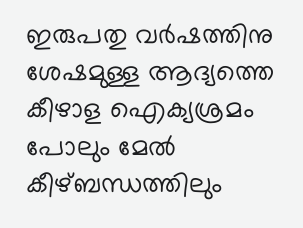ഇരുപതു വർഷത്തിനു ശേഷമുള്ള ആദ്യത്തെ കീഴാള ഐക്യശ്രമം പോലും മേൽ കീഴ്ബന്ധത്തിലും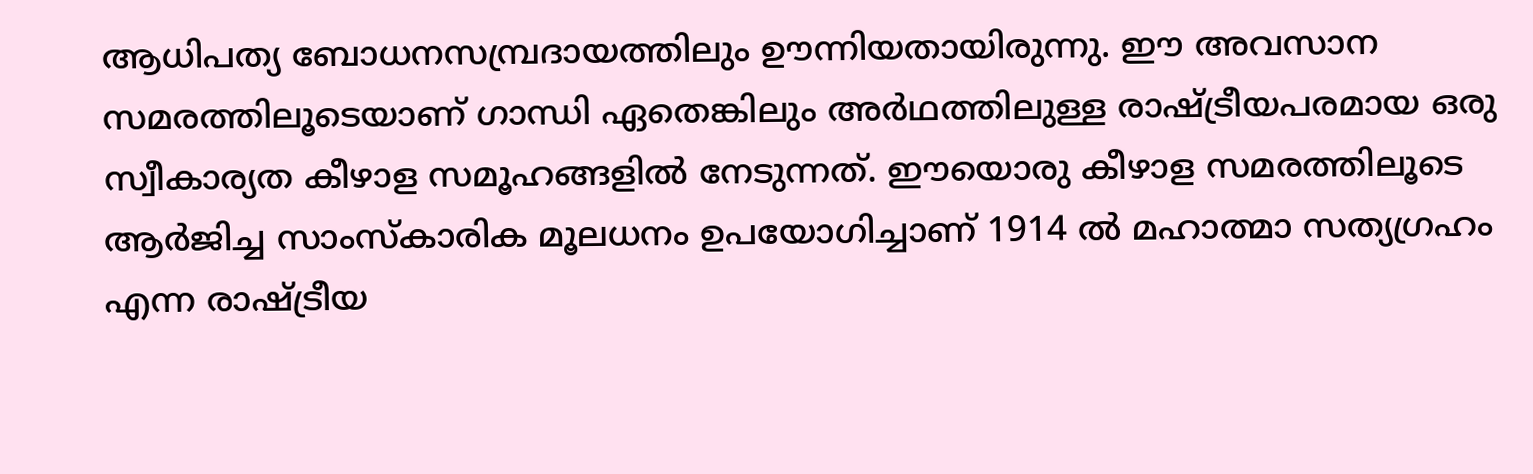ആധിപത്യ ബോധനസമ്പ്രദായത്തിലും ഊന്നിയതായിരുന്നു. ഈ അവസാന സമരത്തിലൂടെയാണ് ഗാന്ധി ഏതെങ്കിലും അർഥത്തിലുള്ള രാഷ്ട്രീയപരമായ ഒരു സ്വീകാര്യത കീഴാള സമൂഹങ്ങളിൽ നേടുന്നത്. ഈയൊരു കീഴാള സമരത്തിലൂടെ ആർജിച്ച സാംസ്കാരിക മൂലധനം ഉപയോഗിച്ചാണ് 1914 ൽ മഹാത്മാ സത്യഗ്രഹം എന്ന രാഷ്ട്രീയ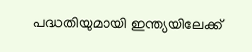പദ്ധതിയുമായി ഇന്ത്യയിലേക്ക്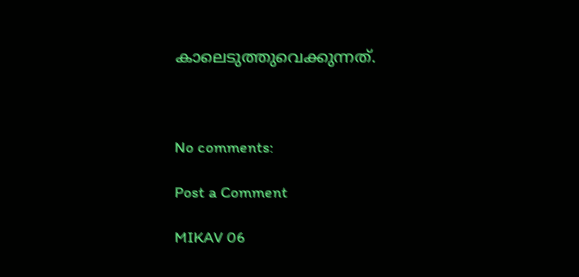കാലെടുത്തുവെക്കുന്നത്.



No comments:

Post a Comment

MIKAV 06